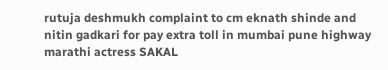rutuja deshmukh complaint to cm eknath shinde and nitin gadkari for pay extra toll in mumbai pune highway marathi actress SAKAL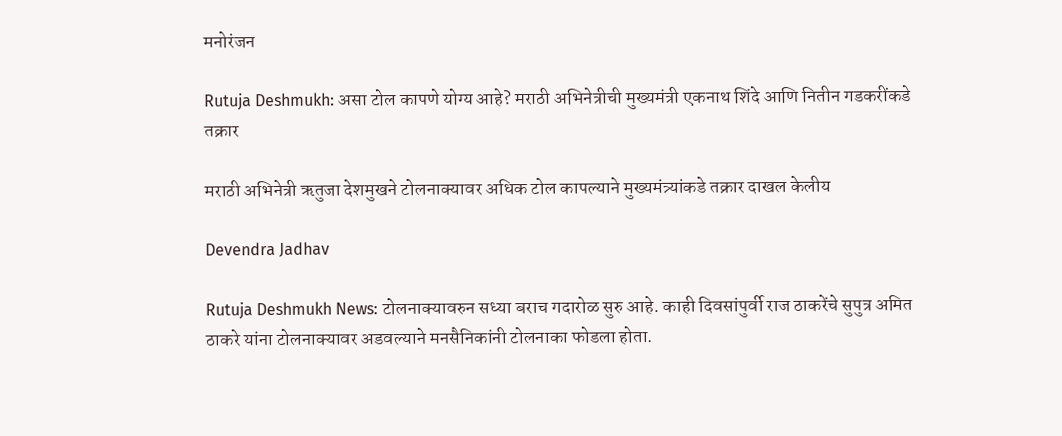मनोरंजन

Rutuja Deshmukh: असा टोल कापणे योग्य आहे? मराठी अभिनेत्रीची मुख्यमंत्री एकनाथ शिंदे आणि नितीन गडकरींकडे तक्रार

मराठी अभिनेत्री ऋतुजा देशमुखने टोलनाक्यावर अधिक टोल कापल्याने मुख्यमंत्र्यांकडे तक्रार दाखल केलीय

Devendra Jadhav

Rutuja Deshmukh News: टोलनाक्यावरुन सध्या बराच गदारोळ सुरु आहे. काही दिवसांपुर्वी राज ठाकरेंचे सुपुत्र अमित ठाकरे यांना टोलनाक्यावर अडवल्याने मनसैनिकांनी टोलनाका फोडला होता.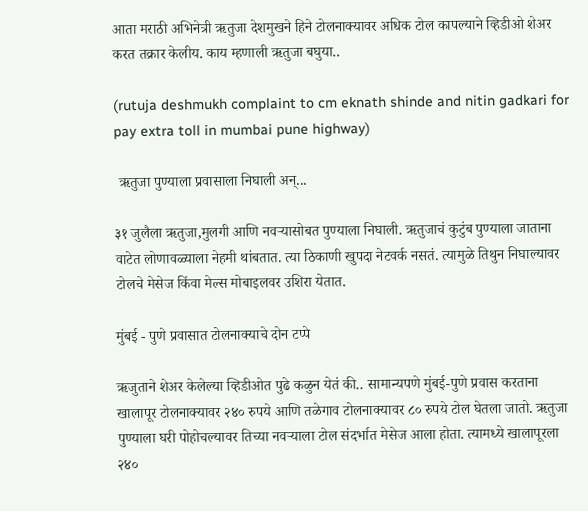आता मराठी अभिनेत्री ऋतुजा देशमुखने हिने टोलनाक्यावर अधिक टोल कापल्याने व्हिडीओ शेअर करत तक्रार केलीय. काय म्हणाली ऋतुजा बघुया..

(rutuja deshmukh complaint to cm eknath shinde and nitin gadkari for pay extra toll in mumbai pune highway)

 ऋतुजा पुण्याला प्रवासाला निघाली अन्...

३१ जुलैला ऋतुजा,मुलगी आणि नवऱ्यासोबत पुण्याला निघाली. ऋतुजाचं कुटुंब पुण्याला जाताना वाटेत लोणावळ्याला नेहमी थांबतात. त्या ठिकाणी खुपदा नेटवर्क नसतं. त्यामुळे तिथुन निघाल्यावर टोलचे मेसेज किंवा मेल्स मोबाइलवर उशिरा येतात.

मुंबई - पुणे प्रवासात टोलनाक्याचे दोन टप्पे

ऋजुताने शेअर केलेल्या व्हिडीओत पुढे कळुन येतं की.. सामान्यपणे मुंबई-पुणे प्रवास करताना खालापूर टोलनाक्यावर २४० रुपये आणि तळेगाव टोलनाक्यावर ८० रुपये टोल घेतला जातो. ऋतुजा पुण्याला घरी पोहोचल्यावर तिच्या नवऱ्याला टोल संदर्भात मेसेज आला होता. त्यामध्ये खालापूरला २४०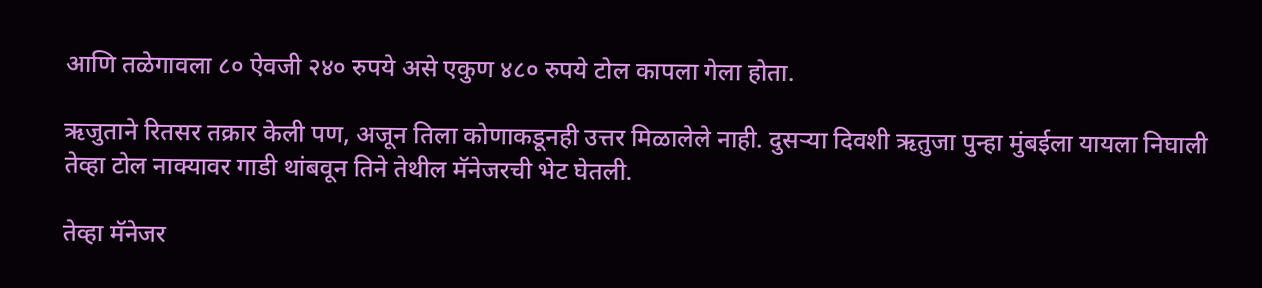आणि तळेगावला ८० ऐवजी २४० रुपये असे एकुण ४८० रुपये टोल कापला गेला होता.

ऋजुताने रितसर तक्रार केली पण, अजून तिला कोणाकडूनही उत्तर मिळालेले नाही. दुसऱ्या दिवशी ऋतुजा पुन्हा मुंबईला यायला निघाली तेव्हा टोल नाक्यावर गाडी थांबवून तिने तेथील मॅनेजरची भेट घेतली.

तेव्हा मॅनेजर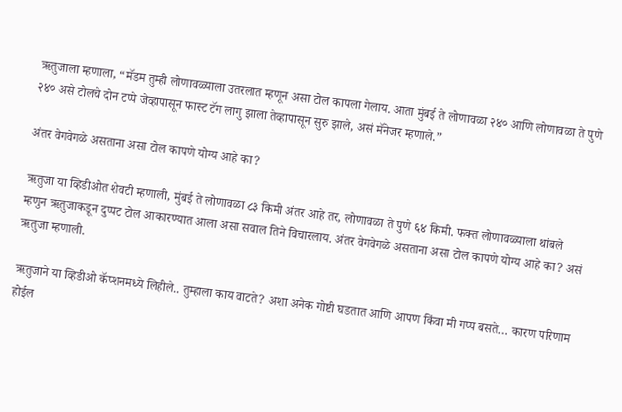ऋतुजाला म्हणाला, “मॅडम तुम्ही लोणावळ्याला उतरलात म्हणून असा टोल कापला गेलाय. आता मुंबई ते लोणावळा २४० आणि लोणावळा ते पुणे २४० असे टोलचे दोन टप्पे जेव्हापासून फास्ट टॅग लागु झाला तेव्हापासून सुरु झाले, असं मॅनेजर म्हणाले.”

अंतर वेगवेगळे असताना असा टोल कापणे योग्य आहे का?

ऋतुजा या व्हिडीओत शेवटी म्हणाली, मुंबई ते लोणावळा ८३ किमी अंतर आहे तर, लोणावळा ते पुणे ६४ किमी. फक्त लोणावळ्याला थांबले म्हणुन ऋतुजाकडून दुप्पट टोल आकारण्यात आला असा सवाल तिने विचारलाय. अंतर वेगवेगळे असताना असा टोल कापणे योग्य आहे का? असं ऋतुजा म्हणाली.

ऋतुजाने या व्हिडीओ कॅप्शनमध्ये लिहीले.. तुम्हाला काय वाटते? अशा अनेक गोष्टी घडतात आणि आपण किंवा मी गप्प बसते… कारण परिणाम होईल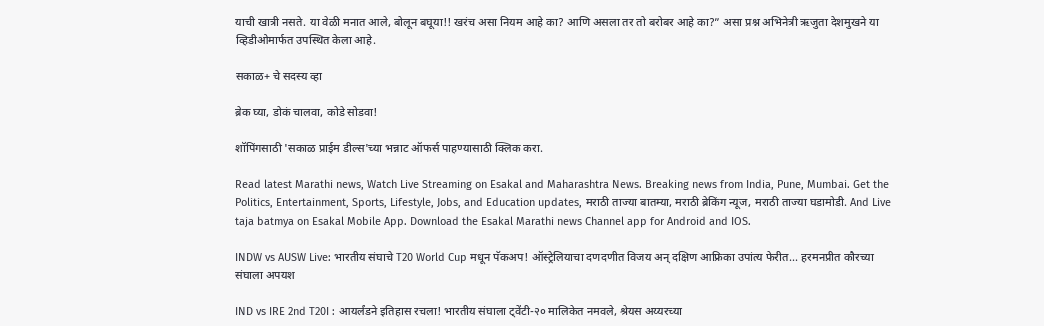याची खात्री नसते. या वेळी मनात आले, बोलून बघूया!! खरंच असा नियम आहे का? आणि असला तर तो बरोबर आहे का?” असा प्रश्न अभिनेत्री ऋजुता देशमुखने या व्हिडीओमार्फत उपस्थित केला आहे.

सकाळ+ चे सदस्य व्हा

ब्रेक घ्या, डोकं चालवा, कोडे सोडवा!

शॉपिंगसाठी 'सकाळ प्राईम डील्स'च्या भन्नाट ऑफर्स पाहण्यासाठी क्लिक करा.

Read latest Marathi news, Watch Live Streaming on Esakal and Maharashtra News. Breaking news from India, Pune, Mumbai. Get the Politics, Entertainment, Sports, Lifestyle, Jobs, and Education updates, मराठी ताज्या बातम्या, मराठी ब्रेकिंग न्यूज, मराठी ताज्या घडामोडी. And Live taja batmya on Esakal Mobile App. Download the Esakal Marathi news Channel app for Android and IOS.

INDW vs AUSW Live: भारतीय संघाचे T20 World Cup मधून पॅकअप! ऑस्ट्रेलियाचा दणदणीत विजय अन् दक्षिण आफ्रिका उपांत्य फेरीत... हरमनप्रीत कौरच्या संघाला अपयश

IND vs IRE 2nd T20I : आयर्लंडने इतिहास रचला! भारतीय संघाला ट्वेंटी-२० मालिकेत नमवले, श्रेयस अय्यरच्या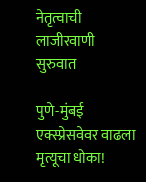नेतृत्वाची लाजीरवाणी सुरुवात

पुणे-मुंबई एक्स्प्रेसवेवर वाढला मृत्यूचा धोका!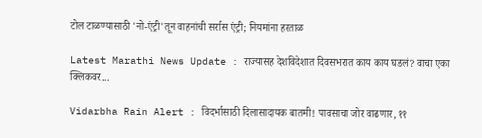टोल टाळण्यासाठी 'नो-एंट्री'तून वाहनांची सर्रास एंट्री; नियमांना हरताळ

Latest Marathi News Update : राज्यासह देशविदेशात दिवसभरात काय काय घडलं? वाचा एका क्लिकवर...

Vidarbha Rain Alert : विदर्भासाठी दिलासादायक बातमी! पावसाचा जोर वाढणार, ११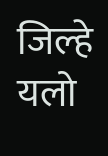जिल्हे यलो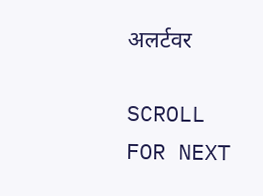अलर्टवर

SCROLL FOR NEXT